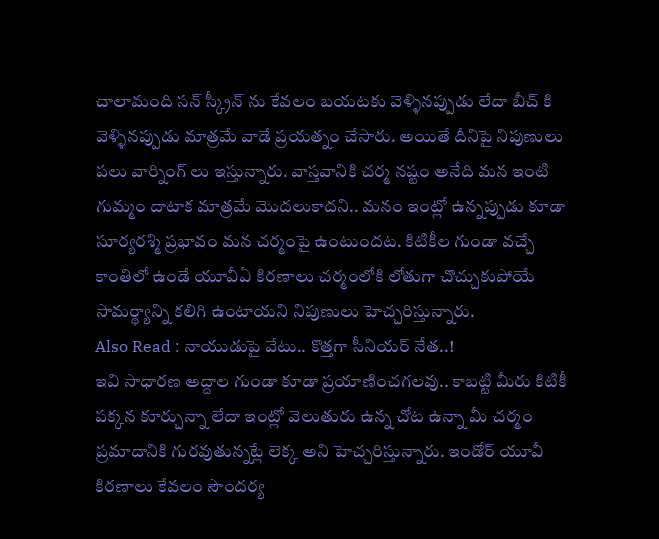చాలామంది సన్ స్క్రీన్ ను కేవలం బయటకు వెళ్ళినప్పుడు లేదా బీచ్ కి వెళ్ళినప్పుడు మాత్రమే వాడే ప్రయత్నం చేసారు. అయితే దీనిపై నిపుణులు పలు వార్నింగ్ లు ఇస్తున్నారు. వాస్తవానికి చర్మ నష్టం అనేది మన ఇంటి గుమ్మం దాటాక మాత్రమే మొదలుకాదని.. మనం ఇంట్లో ఉన్నప్పుడు కూడా సూర్యరశ్మి ప్రభావం మన చర్మంపై ఉంటుందట. కిటికీల గుండా వచ్చే కాంతిలో ఉండే యూవీఏ కిరణాలు చర్మంలోకి లోతుగా చొచ్చుకుపోయే సామర్థ్యాన్ని కలిగి ఉంటాయని నిపుణులు హెచ్చరిస్తున్నారు.
Also Read : నాయుడుపై వేటు.. కొత్తగా సీనియర్ నేత..!
ఇవి సాధారణ అద్దాల గుండా కూడా ప్రయాణించగలవు.. కాబట్టి మీరు కిటికీ పక్కన కూర్చున్నా లేదా ఇంట్లో వెలుతురు ఉన్న చోట ఉన్నా మీ చర్మం ప్రమాదానికి గురవుతున్నట్లే లెక్క అని హెచ్చరిస్తున్నారు. ఇండోర్ యూవీ కిరణాలు కేవలం సౌందర్య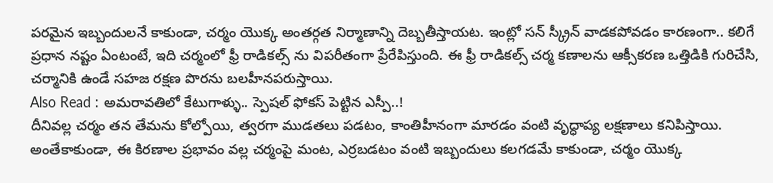పరమైన ఇబ్బందులనే కాకుండా, చర్మం యొక్క అంతర్గత నిర్మాణాన్ని దెబ్బతీస్తాయట. ఇంట్లో సన్ స్క్రీన్ వాడకపోవడం కారణంగా.. కలిగే ప్రధాన నష్టం ఏంటంటే, ఇది చర్మంలో ఫ్రీ రాడికల్స్ ను విపరీతంగా ప్రేరేపిస్తుంది. ఈ ఫ్రీ రాడికల్స్ చర్మ కణాలను ఆక్సీకరణ ఒత్తిడికి గురిచేసి, చర్మానికి ఉండే సహజ రక్షణ పొరను బలహీనపరుస్తాయి.
Also Read : అమరావతిలో కేటుగాళ్ళు.. స్పెషల్ ఫోకస్ పెట్టిన ఎస్పీ..!
దీనివల్ల చర్మం తన తేమను కోల్పోయి, త్వరగా ముడతలు పడటం, కాంతిహీనంగా మారడం వంటి వృద్ధాప్య లక్షణాలు కనిపిస్తాయి. అంతేకాకుండా, ఈ కిరణాల ప్రభావం వల్ల చర్మంపై మంట, ఎర్రబడటం వంటి ఇబ్బందులు కలగడమే కాకుండా, చర్మం యొక్క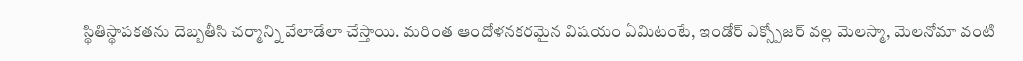స్థితిస్థాపకతను దెబ్బతీసి చర్మాన్ని వేలాడేలా చేస్తాయి. మరింత ఆందోళనకరమైన విషయం ఏమిటంటే, ఇండోర్ ఎక్స్పోజర్ వల్ల మెలస్మా, మెలనోమా వంటి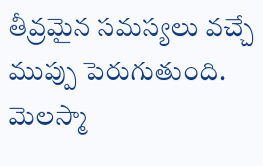తీవ్రమైన సమస్యలు వచ్చే ముప్పు పెరుగుతుంది. మెలస్మా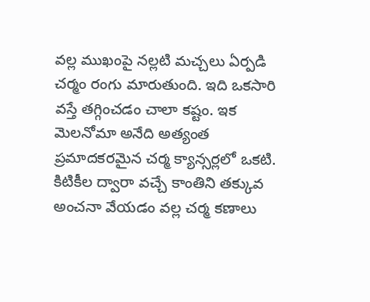వల్ల ముఖంపై నల్లటి మచ్చలు ఏర్పడి చర్మం రంగు మారుతుంది. ఇది ఒకసారి వస్తే తగ్గించడం చాలా కష్టం. ఇక మెలనోమా అనేది అత్యంత ప్రమాదకరమైన చర్మ క్యాన్సర్లలో ఒకటి. కిటికీల ద్వారా వచ్చే కాంతిని తక్కువ అంచనా వేయడం వల్ల చర్మ కణాలు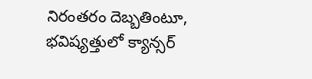నిరంతరం దెబ్బతింటూ, భవిష్యత్తులో క్యాన్సర్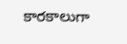కారకాలుగా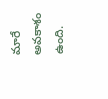మారే అవకాశం ఉంది.